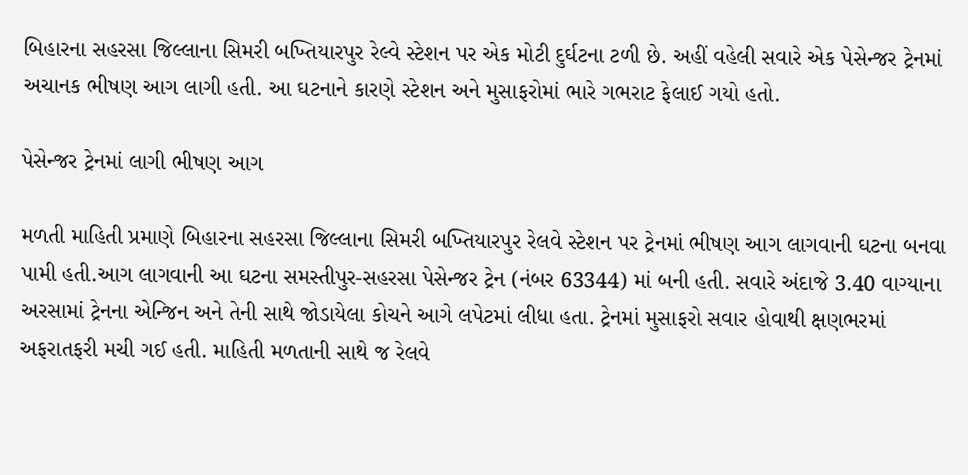બિહારના સહરસા જિલ્લાના સિમરી બખ્તિયારપુર રેલ્વે સ્ટેશન પર એક મોટી દુર્ઘટના ટળી છે. અહીં વહેલી સવારે એક પેસેન્જર ટ્રેનમાં અચાનક ભીષણ આગ લાગી હતી. આ ઘટનાને કારણે સ્ટેશન અને મુસાફરોમાં ભારે ગભરાટ ફેલાઈ ગયો હતો.

પેસેન્જર ટ્રેનમાં લાગી ભીષણ આગ

મળતી માહિતી પ્રમાણે બિહારના સહરસા જિલ્લાના સિમરી બખ્તિયારપુર રેલવે સ્ટેશન પર ટ્રેનમાં ભીષણ આગ લાગવાની ઘટના બનવા પામી હતી.આગ લાગવાની આ ઘટના સમસ્તીપુર-સહરસા પેસેન્જર ટ્રેન (નંબર 63344) માં બની હતી. સવારે અંદાજે 3.40 વાગ્યાના અરસામાં ટ્રેનના એન્જિન અને તેની સાથે જોડાયેલા કોચને આગે લપેટમાં લીધા હતા. ટ્રેનમાં મુસાફરો સવાર હોવાથી ક્ષણભરમાં અફરાતફરી મચી ગઈ હતી. માહિતી મળતાની સાથે જ રેલવે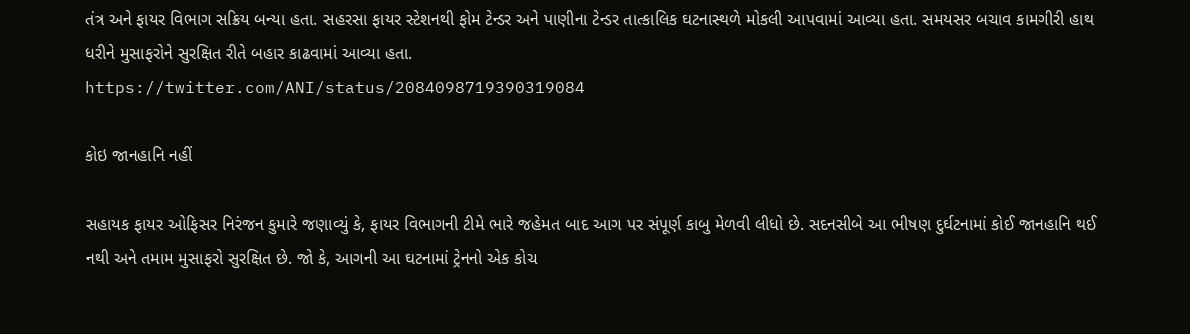તંત્ર અને ફાયર વિભાગ સક્રિય બન્યા હતા. સહરસા ફાયર સ્ટેશનથી ફોમ ટેન્ડર અને પાણીના ટેન્ડર તાત્કાલિક ઘટનાસ્થળે મોકલી આપવામાં આવ્યા હતા. સમયસર બચાવ કામગીરી હાથ ધરીને મુસાફરોને સુરક્ષિત રીતે બહાર કાઢવામાં આવ્યા હતા.
https://twitter.com/ANI/status/2084098719390319084

કોઇ જાનહાનિ નહીં

સહાયક ફાયર ઓફિસર નિરંજન કુમારે જણાવ્યું કે, ફાયર વિભાગની ટીમે ભારે જહેમત બાદ આગ પર સંપૂર્ણ કાબુ મેળવી લીધો છે. સદનસીબે આ ભીષણ દુર્ઘટનામાં કોઈ જાનહાનિ થઈ નથી અને તમામ મુસાફરો સુરક્ષિત છે. જો કે, આગની આ ઘટનામાં ટ્રેનનો એક કોચ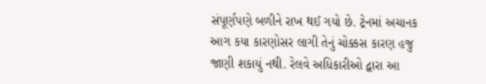સંપૂર્ણપણે બળીને રાખ થઈ ગયો છે. ટ્રેનમાં અચાનક આગ કયા કારણોસર લાગી તેનું ચોક્કસ કારણ હજુ જાણી શકાયું નથી. રેલવે અધિકારીઓ દ્વારા આ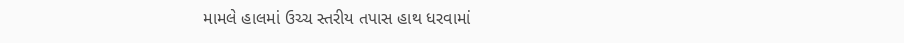મામલે હાલમાં ઉચ્ચ સ્તરીય તપાસ હાથ ધરવામાં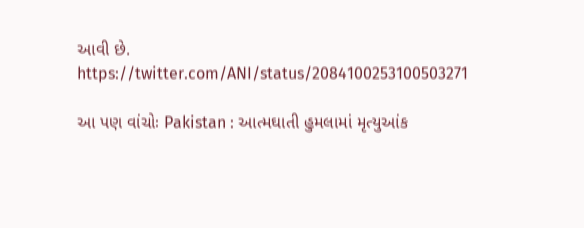આવી છે.
https://twitter.com/ANI/status/2084100253100503271

આ પણ વાંચોઃ Pakistan : આત્મઘાતી હુમલામાં મૃત્યુઆંક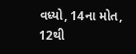વધ્યો, 14ના મોત, 12થી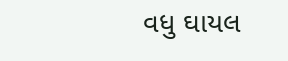વધુ ઘાયલ